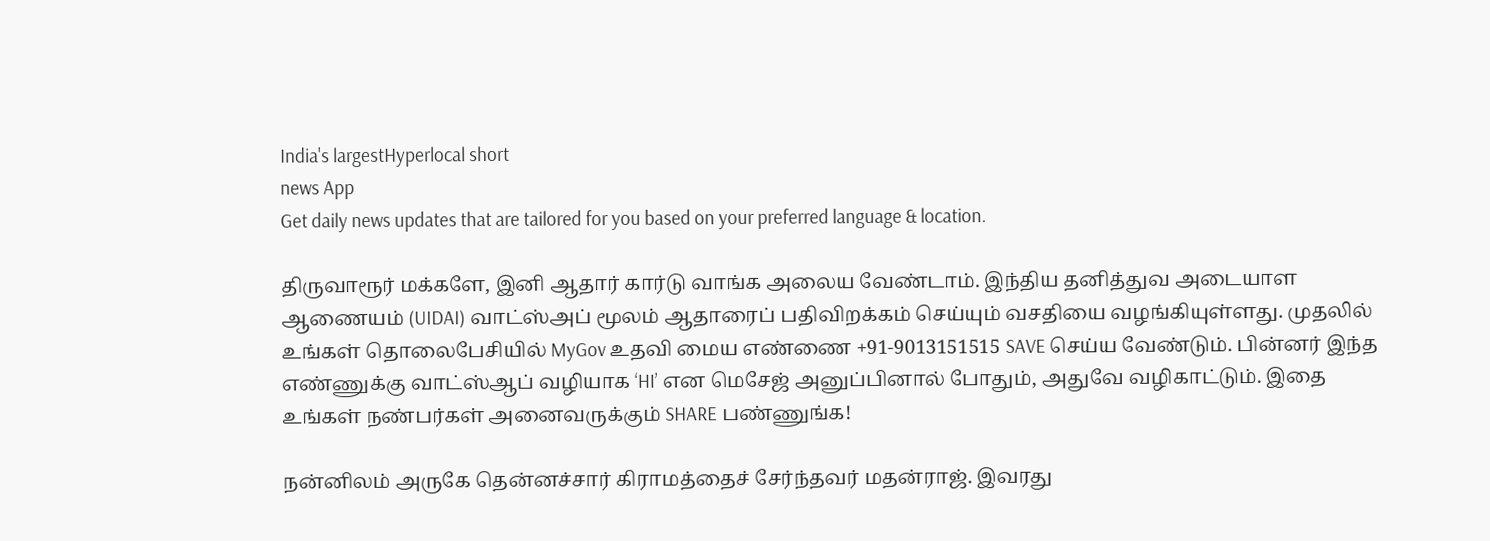India's largestHyperlocal short
news App
Get daily news updates that are tailored for you based on your preferred language & location.

திருவாரூர் மக்களே, இனி ஆதார் கார்டு வாங்க அலைய வேண்டாம். இந்திய தனித்துவ அடையாள ஆணையம் (UIDAI) வாட்ஸ்அப் மூலம் ஆதாரைப் பதிவிறக்கம் செய்யும் வசதியை வழங்கியுள்ளது. முதலில் உங்கள் தொலைபேசியில் MyGov உதவி மைய எண்ணை +91-9013151515 SAVE செய்ய வேண்டும். பின்னர் இந்த எண்ணுக்கு வாட்ஸ்ஆப் வழியாக ‘HI’ என மெசேஜ் அனுப்பினால் போதும், அதுவே வழிகாட்டும். இதை உங்கள் நண்பர்கள் அனைவருக்கும் SHARE பண்ணுங்க!

நன்னிலம் அருகே தென்னச்சார் கிராமத்தைச் சேர்ந்தவர் மதன்ராஜ். இவரது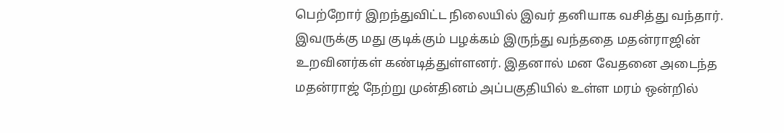பெற்றோர் இறந்துவிட்ட நிலையில் இவர் தனியாக வசித்து வந்தார். இவருக்கு மது குடிக்கும் பழக்கம் இருந்து வந்ததை மதன்ராஜின் உறவினர்கள் கண்டித்துள்ளனர். இதனால் மன வேதனை அடைந்த மதன்ராஜ் நேற்று முன்தினம் அப்பகுதியில் உள்ள மரம் ஒன்றில்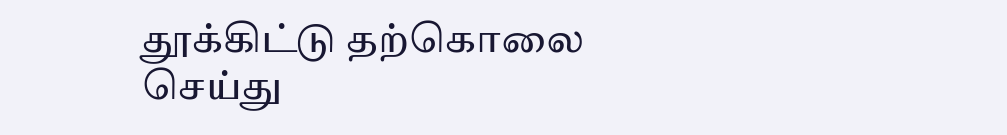தூக்கிட்டு தற்கொலை செய்து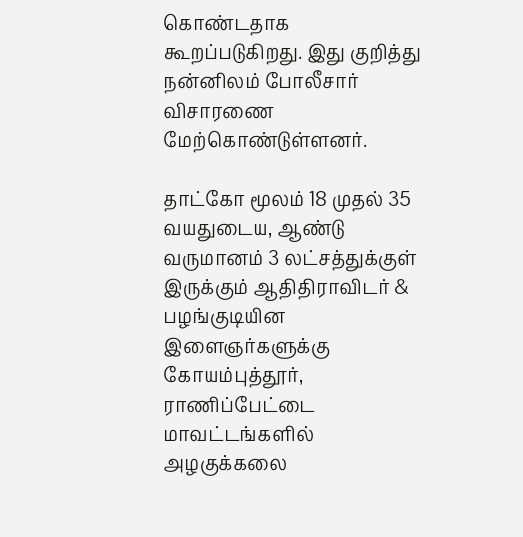கொண்டதாக கூறப்படுகிறது. இது குறித்து நன்னிலம் போலீசார் விசாரணை மேற்கொண்டுள்ளனர்.

தாட்கோ மூலம் 18 முதல் 35 வயதுடைய, ஆண்டு வருமானம் 3 லட்சத்துக்குள் இருக்கும் ஆதிதிராவிடர் & பழங்குடியின இளைஞர்களுக்கு கோயம்புத்தூர், ராணிப்பேட்டை மாவட்டங்களில் அழகுக்கலை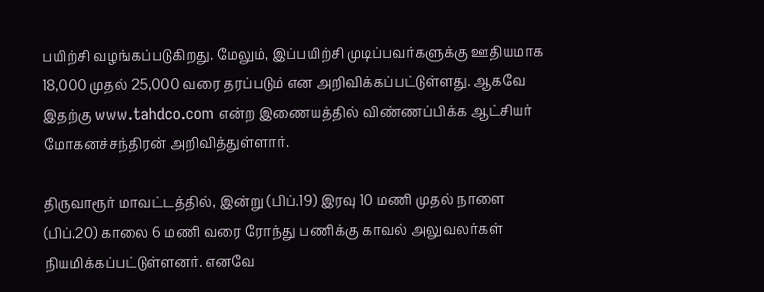பயிற்சி வழங்கப்படுகிறது. மேலும், இப்பயிற்சி முடிப்பவர்களுக்கு ஊதியமாக 18,000 முதல் 25,000 வரை தரப்படும் என அறிவிக்கப்பட்டுள்ளது. ஆகவே இதற்கு www.tahdco.com என்ற இணையத்தில் விண்ணப்பிக்க ஆட்சியர் மோகனச்சந்திரன் அறிவித்துள்ளார்.

திருவாரூர் மாவட்டத்தில், இன்று (பிப்.19) இரவு 10 மணி முதல் நாளை (பிப்.20) காலை 6 மணி வரை ரோந்து பணிக்கு காவல் அலுவலர்கள் நியமிக்கப்பட்டுள்ளனர். எனவே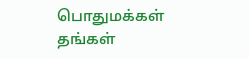பொதுமக்கள் தங்கள்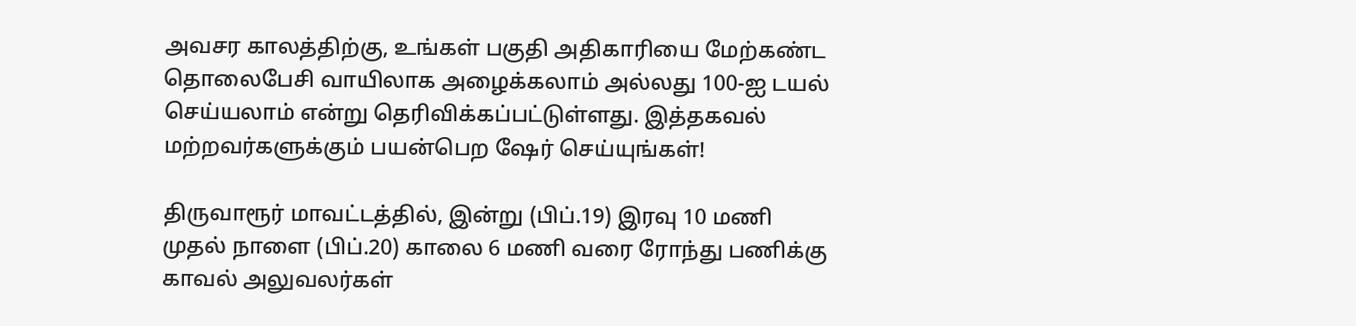அவசர காலத்திற்கு, உங்கள் பகுதி அதிகாரியை மேற்கண்ட தொலைபேசி வாயிலாக அழைக்கலாம் அல்லது 100-ஐ டயல் செய்யலாம் என்று தெரிவிக்கப்பட்டுள்ளது. இத்தகவல் மற்றவர்களுக்கும் பயன்பெற ஷேர் செய்யுங்கள்!

திருவாரூர் மாவட்டத்தில், இன்று (பிப்.19) இரவு 10 மணி முதல் நாளை (பிப்.20) காலை 6 மணி வரை ரோந்து பணிக்கு காவல் அலுவலர்கள்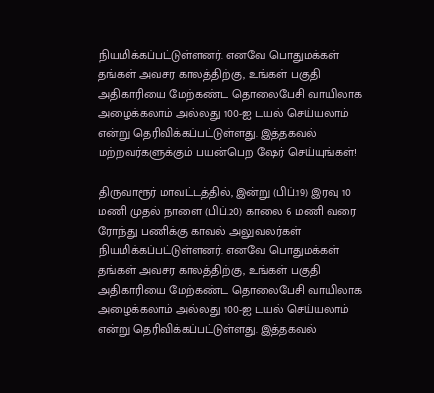நியமிக்கப்பட்டுள்ளனர். எனவே பொதுமக்கள் தங்கள் அவசர காலத்திற்கு, உங்கள் பகுதி அதிகாரியை மேற்கண்ட தொலைபேசி வாயிலாக அழைக்கலாம் அல்லது 100-ஐ டயல் செய்யலாம் என்று தெரிவிக்கப்பட்டுள்ளது. இத்தகவல் மற்றவர்களுக்கும் பயன்பெற ஷேர் செய்யுங்கள்!

திருவாரூர் மாவட்டத்தில், இன்று (பிப்.19) இரவு 10 மணி முதல் நாளை (பிப்.20) காலை 6 மணி வரை ரோந்து பணிக்கு காவல் அலுவலர்கள் நியமிக்கப்பட்டுள்ளனர். எனவே பொதுமக்கள் தங்கள் அவசர காலத்திற்கு, உங்கள் பகுதி அதிகாரியை மேற்கண்ட தொலைபேசி வாயிலாக அழைக்கலாம் அல்லது 100-ஐ டயல் செய்யலாம் என்று தெரிவிக்கப்பட்டுள்ளது. இத்தகவல்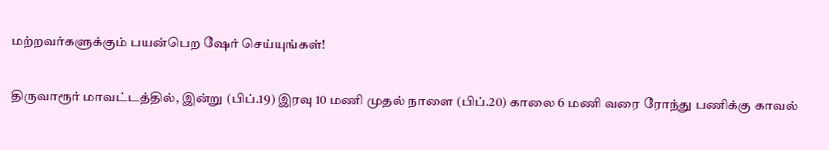மற்றவர்களுக்கும் பயன்பெற ஷேர் செய்யுங்கள்!

திருவாரூர் மாவட்டத்தில், இன்று (பிப்.19) இரவு 10 மணி முதல் நாளை (பிப்.20) காலை 6 மணி வரை ரோந்து பணிக்கு காவல்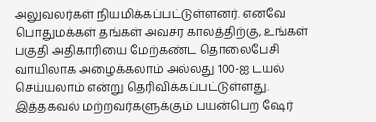அலுவலர்கள் நியமிக்கப்பட்டுள்ளனர். எனவே பொதுமக்கள் தங்கள் அவசர காலத்திற்கு, உங்கள் பகுதி அதிகாரியை மேற்கண்ட தொலைபேசி வாயிலாக அழைக்கலாம் அல்லது 100-ஐ டயல் செய்யலாம் என்று தெரிவிக்கப்பட்டுள்ளது. இத்தகவல் மற்றவர்களுக்கும் பயன்பெற ஷேர்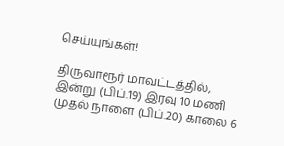செய்யுங்கள்!

திருவாரூர் மாவட்டத்தில், இன்று (பிப்.19) இரவு 10 மணி முதல் நாளை (பிப்.20) காலை 6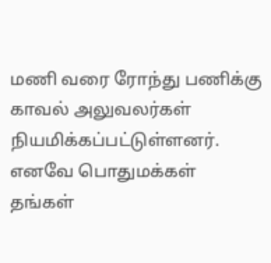மணி வரை ரோந்து பணிக்கு காவல் அலுவலர்கள் நியமிக்கப்பட்டுள்ளனர். எனவே பொதுமக்கள் தங்கள்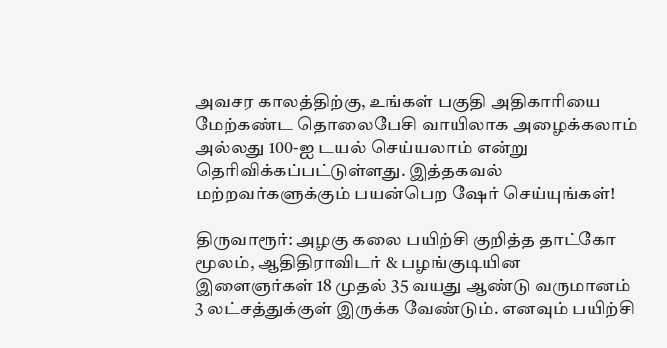அவசர காலத்திற்கு, உங்கள் பகுதி அதிகாரியை மேற்கண்ட தொலைபேசி வாயிலாக அழைக்கலாம் அல்லது 100-ஐ டயல் செய்யலாம் என்று தெரிவிக்கப்பட்டுள்ளது. இத்தகவல் மற்றவர்களுக்கும் பயன்பெற ஷேர் செய்யுங்கள்!

திருவாரூர்: அழகு கலை பயிற்சி குறித்த தாட்கோ மூலம், ஆதிதிராவிடர் & பழங்குடியின இளைஞர்கள் 18 முதல் 35 வயது ஆண்டு வருமானம் 3 லட்சத்துக்குள் இருக்க வேண்டும். எனவும் பயிற்சி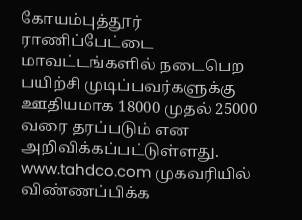கோயம்புத்தூர் ராணிப்பேட்டை மாவட்டங்களில் நடைபெற பயிற்சி முடிப்பவர்களுக்கு ஊதியமாக 18000 முதல் 25000 வரை தரப்படும் என அறிவிக்கப்பட்டுள்ளது. www.tahdco.com முகவரியில் விண்ணப்பிக்க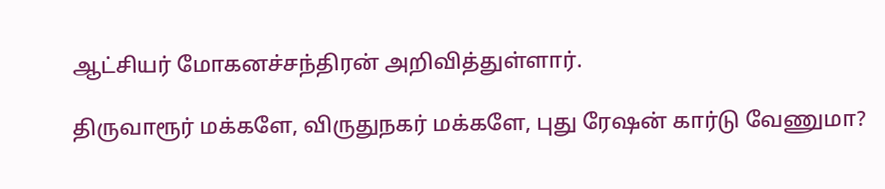ஆட்சியர் மோகனச்சந்திரன் அறிவித்துள்ளார்.

திருவாரூர் மக்களே, விருதுநகர் மக்களே, புது ரேஷன் கார்டு வேணுமா?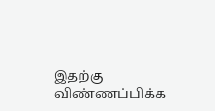இதற்கு விண்ணப்பிக்க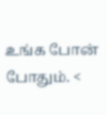உங்க போன் போதும். <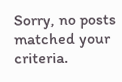Sorry, no posts matched your criteria.